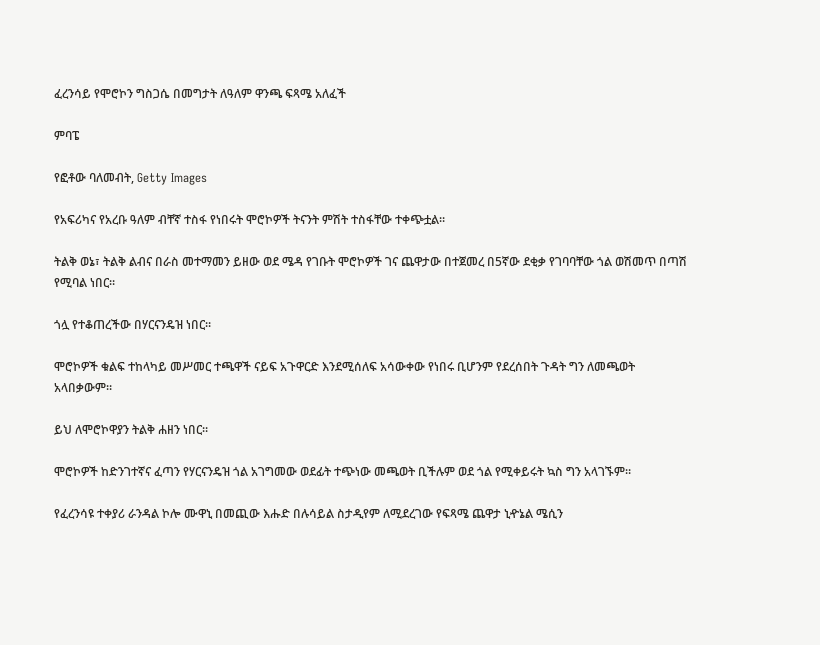ፈረንሳይ የሞሮኮን ግስጋሴ በመግታት ለዓለም ዋንጫ ፍጻሜ አለፈች

ምባፔ

የፎቶው ባለመብት, Getty Images

የአፍሪካና የአረቡ ዓለም ብቸኛ ተስፋ የነበሩት ሞሮኮዎች ትናንት ምሽት ተስፋቸው ተቀጭቷል።

ትልቅ ወኔ፣ ትልቅ ልብና በራስ መተማመን ይዘው ወደ ሜዳ የገቡት ሞሮኮዎች ገና ጨዋታው በተጀመረ በ5ኛው ደቂቃ የገባባቸው ጎል ወሽመጥ በጣሽ የሚባል ነበር።

ጎሏ የተቆጠረችው በሃርናንዴዝ ነበር።

ሞሮኮዎች ቁልፍ ተከላካይ መሥመር ተጫዋች ናይፍ አጉዋርድ እንደሚሰለፍ አሳውቀው የነበሩ ቢሆንም የደረሰበት ጉዳት ግን ለመጫወት አላበቃውም።

ይህ ለሞሮኮዋያን ትልቅ ሐዘን ነበር።

ሞሮኮዎች ከድንገተኛና ፈጣን የሃርናንዴዝ ጎል አገግመው ወደፊት ተጭነው መጫወት ቢችሉም ወደ ጎል የሚቀይሩት ኳስ ግን አላገኙም።

የፈረንሳዩ ተቀያሪ ራንዳል ኮሎ ሙዋኒ በመጪው እሑድ በሉሳይል ስታዲየም ለሚደረገው የፍጻሜ ጨዋታ ኒዯኔል ሜሲን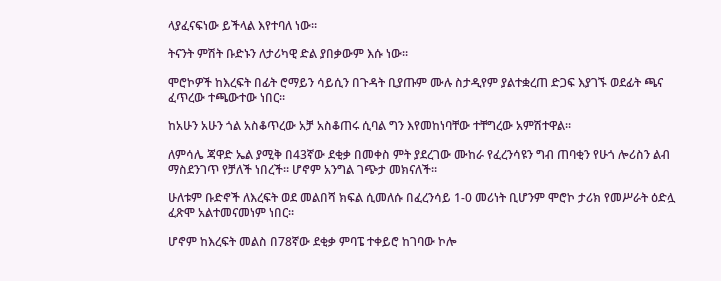ላያፈናፍነው ይችላል እየተባለ ነው።

ትናንት ምሽት ቡድኑን ለታሪካዊ ድል ያበቃውም እሱ ነው።

ሞሮኮዎች ከእረፍት በፊት ሮማይን ሳይሲን በጉዳት ቢያጡም ሙሉ ስታዲየም ያልተቋረጠ ድጋፍ እያገኙ ወደፊት ጫና ፈጥረው ተጫውተው ነበር።

ከአሁን አሁን ጎል አስቆጥረው አቻ አስቆጠሩ ሲባል ግን እየመከነባቸው ተቸግረው አምሽተዋል።

ለምሳሌ ጃዋድ ኤል ያሚቅ በ43ኛው ደቂቃ በመቀስ ምት ያደረገው ሙከራ የፈረንሳዩን ግብ ጠባቂን የሁጎ ሎሪስን ልብ ማስደንገጥ የቻለች ነበረች። ሆኖም አንግል ገጭታ መክናለች።

ሁለቱም ቡድኖች ለእረፍት ወደ መልበሻ ክፍል ሲመለሱ በፈረንሳይ 1-0 መሪነት ቢሆንም ሞሮኮ ታሪክ የመሥራት ዕድሏ ፈጽሞ አልተመናመነም ነበር።

ሆኖም ከእረፍት መልስ በ78ኛው ደቂቃ ምባፔ ተቀይሮ ከገባው ኮሎ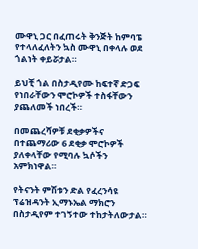ሙዋኒ ጋር በፈጠሩት ቅንጅት ከምባፔ የተላለፈለትን ኳስ ሙዋኒ በቀላሉ ወደ ጎልነት ቀይሯታል።

ይህቺ ጎል በስታዲየሙ ከፍተኛ ድጋፍ የነበራቸውን ሞሮኮዎች ተስፋቸውን ያጨለመች ነበረች።

በመጨረሻዎቹ ደቂቃዎችና በተጨማሪው 6 ደቂቃ ሞሮኮዎች ያለቀላቸው የሚባሉ ኳሶችን አምክነዋል።

የትናንት ምሽቱን ድል የፈረንሳዩ ፕሬዝዳንት ኢማኑኤል ማክሮን በስታዲየም ተገኝተው ተከታትለውታል።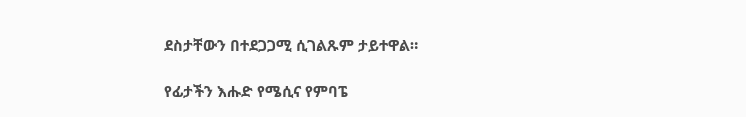ደስታቸውን በተደጋጋሚ ሲገልጹም ታይተዋል።

የፊታችን እሑድ የሜሲና የምባፔ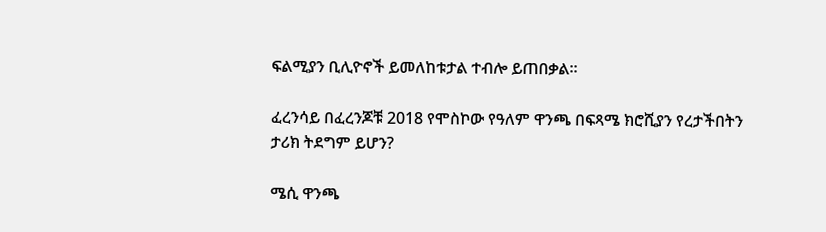ፍልሚያን ቢሊዮኖች ይመለከቱታል ተብሎ ይጠበቃል።

ፈረንሳይ በፈረንጆቹ 2018 የሞስኮው የዓለም ዋንጫ በፍጻሜ ክሮሺያን የረታችበትን ታሪክ ትደግም ይሆን?

ሜሲ ዋንጫ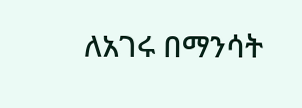ለአገሩ በማንሳት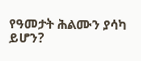የዓመታት ሕልሙን ያሳካ ይሆን?